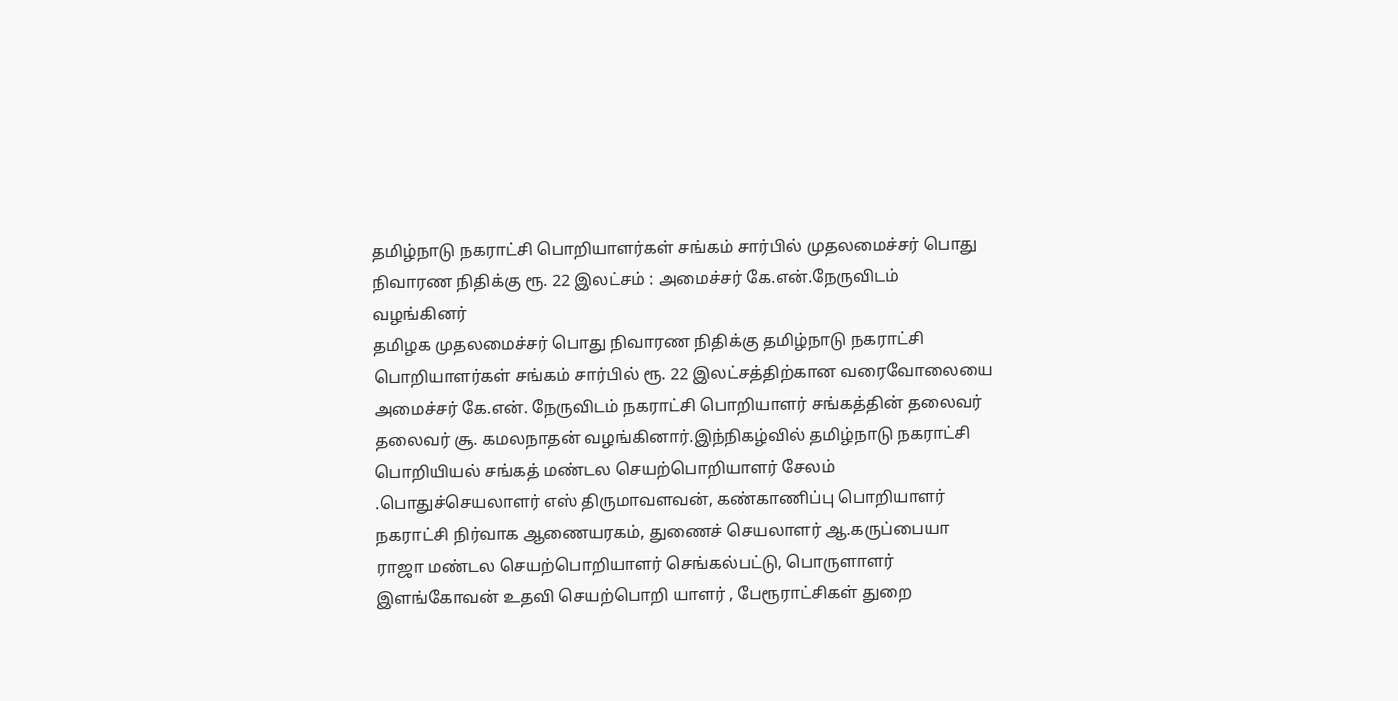தமிழ்நாடு நகராட்சி பொறியாளர்கள் சங்கம் சார்பில் முதலமைச்சர் பொது நிவாரண நிதிக்கு ரூ. 22 இலட்சம் : அமைச்சர் கே.என்.நேருவிடம் வழங்கினர்
தமிழக முதலமைச்சர் பொது நிவாரண நிதிக்கு தமிழ்நாடு நகராட்சி பொறியாளர்கள் சங்கம் சார்பில் ரூ. 22 இலட்சத்திற்கான வரைவோலையை அமைச்சர் கே.என். நேருவிடம் நகராட்சி பொறியாளர் சங்கத்தின் தலைவர் தலைவர் சூ. கமலநாதன் வழங்கினார்.இந்நிகழ்வில் தமிழ்நாடு நகராட்சி பொறியியல் சங்கத் மண்டல செயற்பொறியாளர் சேலம் .பொதுச்செயலாளர் எஸ் திருமாவளவன், கண்காணிப்பு பொறியாளர் நகராட்சி நிர்வாக ஆணையரகம், துணைச் செயலாளர் ஆ.கருப்பையா ராஜா மண்டல செயற்பொறியாளர் செங்கல்பட்டு, பொருளாளர் இளங்கோவன் உதவி செயற்பொறி யாளர் , பேரூராட்சிகள் துறை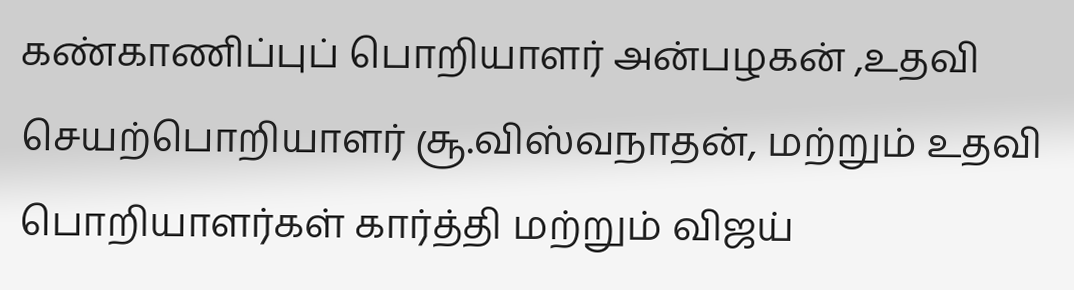கண்காணிப்புப் பொறியாளர் அன்பழகன் ,உதவி செயற்பொறியாளர் சூ.விஸ்வநாதன், மற்றும் உதவி பொறியாளர்கள் கார்த்தி மற்றும் விஜய்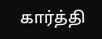கார்த்தி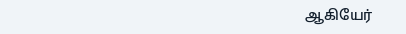ஆகியேர்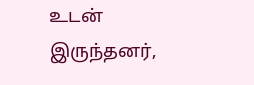உடன் இருந்தனர்,